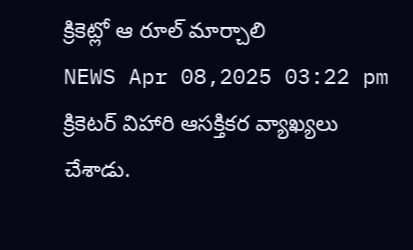క్రికెట్లో ఆ రూల్ మార్చాలి
NEWS Apr 08,2025 03:22 pm
క్రికెటర్ విహారి ఆసక్తికర వ్యాఖ్యలు చేశాడు.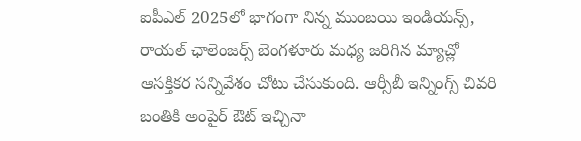ఐపీఎల్ 2025లో భాగంగా నిన్న ముంబయి ఇండియన్స్, రాయల్ ఛాలెంజర్స్ బెంగళూరు మధ్య జరిగిన మ్యాచ్లో ఆసక్తికర సన్నివేశం చోటు చేసుకుంది. ఆర్సీబీ ఇన్నింగ్స్ చివరి బంతికి అంపైర్ ఔట్ ఇచ్చినా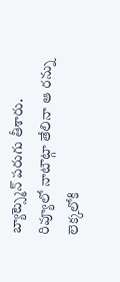బ్యాట్స్మెన్ పరుగు తీశారు. రివ్యూలో నాటౌట్గా తేలినా ఆ రన్ను లెక్కలోకి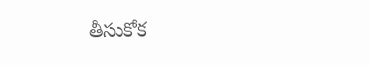తీసుకోక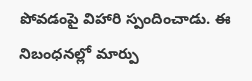పోవడంపై విహారి స్పందించాడు. ఈ నిబంధనల్లో మార్పు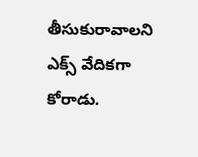తీసుకురావాలని ఎక్స్ వేదికగా కోరాడు.